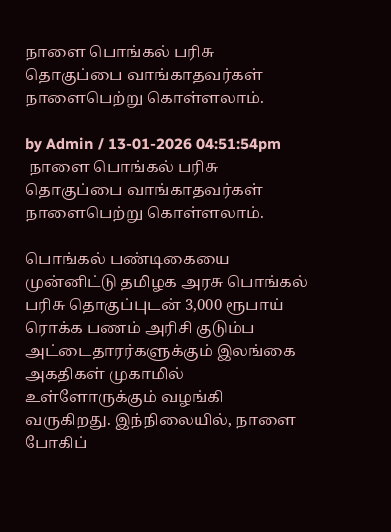நாளை பொங்கல் பரிசு தொகுப்பை வாங்காதவர்கள் நாளைபெற்று கொள்ளலாம்.

by Admin / 13-01-2026 04:51:54pm
 நாளை பொங்கல் பரிசு தொகுப்பை வாங்காதவர்கள் நாளைபெற்று கொள்ளலாம்.

பொங்கல் பண்டிகையை முன்னிட்டு தமிழக அரசு பொங்கல் பரிசு தொகுப்புடன் 3,000 ரூபாய் ரொக்க பணம் அரிசி குடும்ப அட்டைதாரர்களுக்கும் இலங்கை அகதிகள் முகாமில் உள்ளோருக்கும் வழங்கி வருகிறது. இந்நிலையில், நாளை போகிப்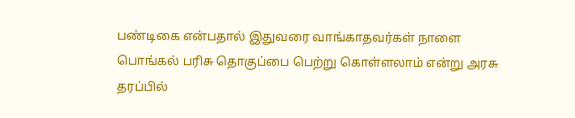பண்டிகை என்பதால் இதுவரை வாங்காதவர்கள் நாளை பொங்கல் பரிசு தொகுப்பை பெற்று கொள்ளலாம் என்று அரசு தரப்பில்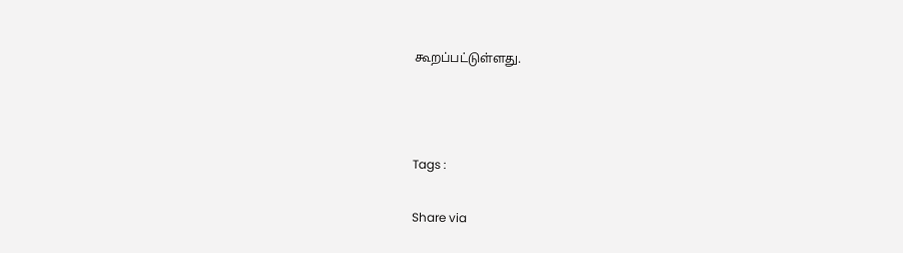கூறப்பட்டுள்ளது.



Tags :

Share via